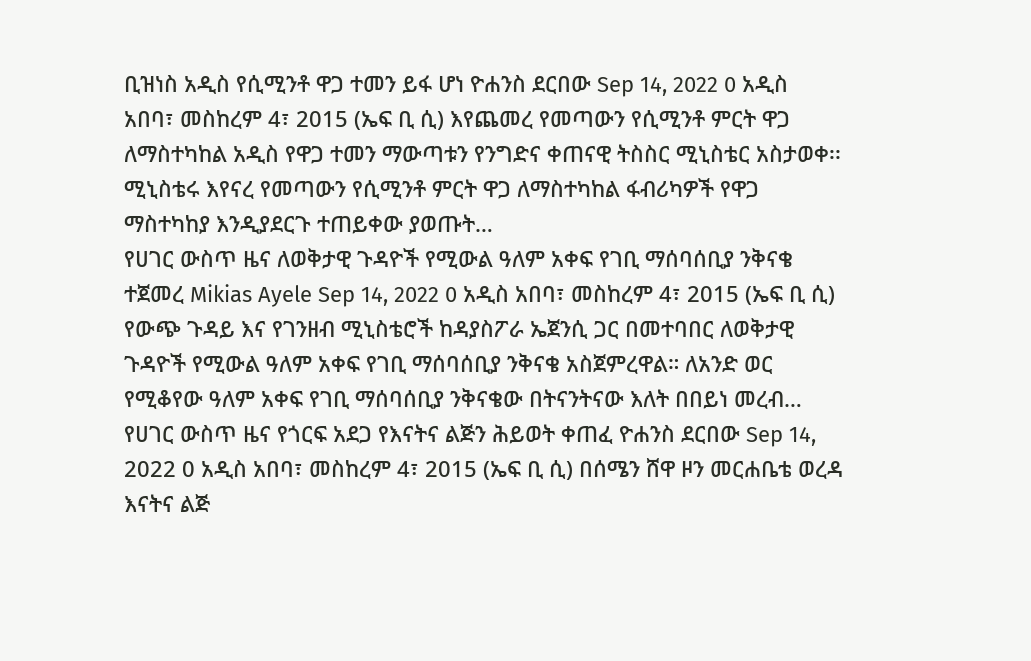ቢዝነስ አዲስ የሲሚንቶ ዋጋ ተመን ይፋ ሆነ ዮሐንስ ደርበው Sep 14, 2022 0 አዲስ አበባ፣ መስከረም 4፣ 2015 (ኤፍ ቢ ሲ) እየጨመረ የመጣውን የሲሚንቶ ምርት ዋጋ ለማስተካከል አዲስ የዋጋ ተመን ማውጣቱን የንግድና ቀጠናዊ ትስስር ሚኒስቴር አስታወቀ፡፡ ሚኒስቴሩ እየናረ የመጣውን የሲሚንቶ ምርት ዋጋ ለማስተካከል ፋብሪካዎች የዋጋ ማስተካከያ እንዲያደርጉ ተጠይቀው ያወጡት…
የሀገር ውስጥ ዜና ለወቅታዊ ጉዳዮች የሚውል ዓለም አቀፍ የገቢ ማሰባሰቢያ ንቅናቄ ተጀመረ Mikias Ayele Sep 14, 2022 0 አዲስ አበባ፣ መስከረም 4፣ 2015 (ኤፍ ቢ ሲ) የውጭ ጉዳይ እና የገንዘብ ሚኒስቴሮች ከዳያስፖራ ኤጀንሲ ጋር በመተባበር ለወቅታዊ ጉዳዮች የሚውል ዓለም አቀፍ የገቢ ማሰባሰቢያ ንቅናቄ አስጀምረዋል። ለአንድ ወር የሚቆየው ዓለም አቀፍ የገቢ ማሰባሰቢያ ንቅናቄው በትናንትናው እለት በበይነ መረብ…
የሀገር ውስጥ ዜና የጎርፍ አደጋ የእናትና ልጅን ሕይወት ቀጠፈ ዮሐንስ ደርበው Sep 14, 2022 0 አዲስ አበባ፣ መስከረም 4፣ 2015 (ኤፍ ቢ ሲ) በሰሜን ሸዋ ዞን መርሐቤቴ ወረዳ እናትና ልጅ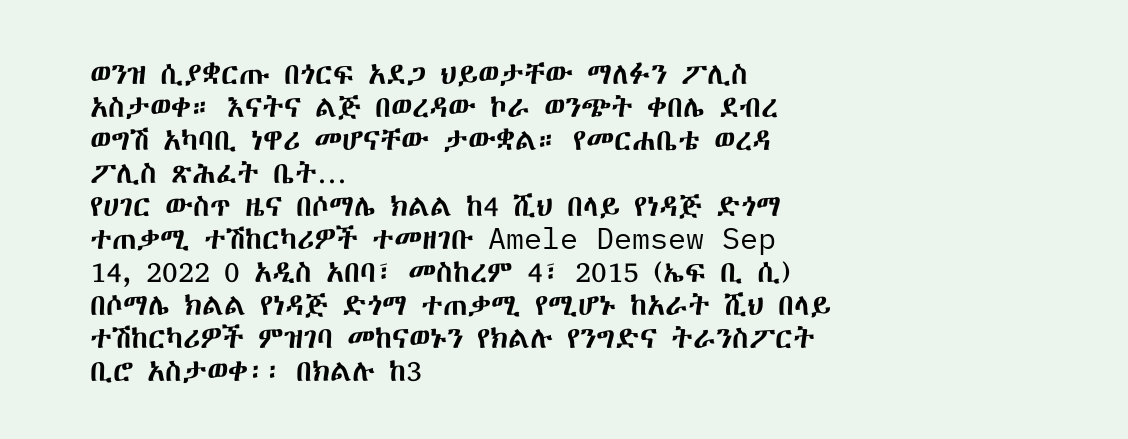ወንዝ ሲያቋርጡ በጎርፍ አደጋ ህይወታቸው ማለፉን ፖሊስ አስታወቀ። እናትና ልጅ በወረዳው ኮራ ወንጭት ቀበሌ ደብረ ወግሽ አካባቢ ነዋሪ መሆናቸው ታውቋል። የመርሐቤቴ ወረዳ ፖሊስ ጽሕፈት ቤት…
የሀገር ውስጥ ዜና በሶማሌ ክልል ከ4 ሺህ በላይ የነዳጅ ድጎማ ተጠቃሚ ተሽከርካሪዎች ተመዘገቡ Amele Demsew Sep 14, 2022 0 አዲስ አበባ፣ መስከረም 4፣ 2015 (ኤፍ ቢ ሲ) በሶማሌ ክልል የነዳጅ ድጎማ ተጠቃሚ የሚሆኑ ከአራት ሺህ በላይ ተሽከርካሪዎች ምዝገባ መከናወኑን የክልሉ የንግድና ትራንስፖርት ቢሮ አስታወቀ፡፡ በክልሉ ከ3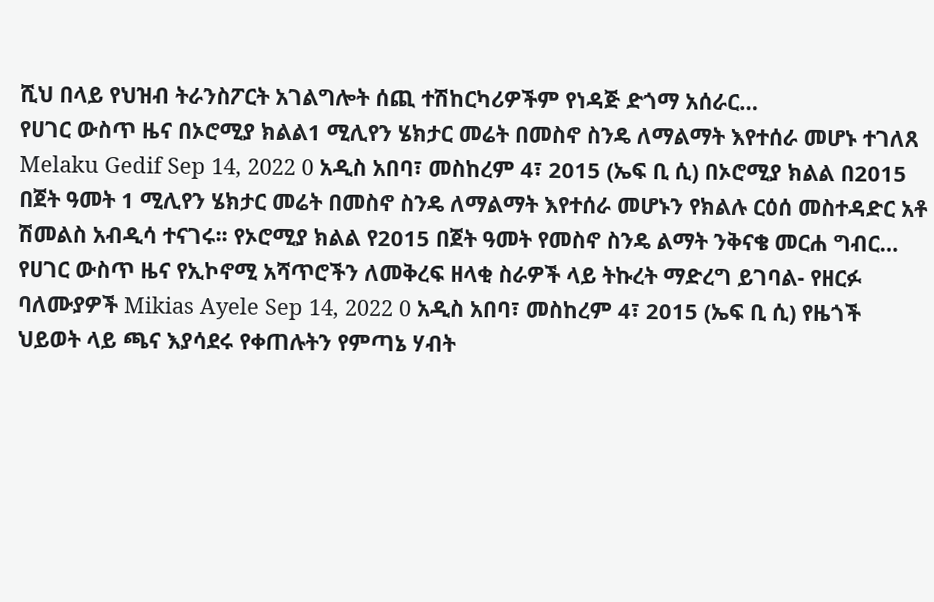ሺህ በላይ የህዝብ ትራንስፖርት አገልግሎት ሰጪ ተሽከርካሪዎችም የነዳጅ ድጎማ አሰራር…
የሀገር ውስጥ ዜና በኦሮሚያ ክልል1 ሚሊየን ሄክታር መሬት በመስኖ ስንዴ ለማልማት እየተሰራ መሆኑ ተገለጸ Melaku Gedif Sep 14, 2022 0 አዲስ አበባ፣ መስከረም 4፣ 2015 (ኤፍ ቢ ሲ) በኦሮሚያ ክልል በ2015 በጀት ዓመት 1 ሚሊየን ሄክታር መሬት በመስኖ ስንዴ ለማልማት እየተሰራ መሆኑን የክልሉ ርዕሰ መስተዳድር አቶ ሽመልስ አብዲሳ ተናገሩ፡፡ የኦሮሚያ ክልል የ2015 በጀት ዓመት የመስኖ ስንዴ ልማት ንቅናቄ መርሐ ግብር…
የሀገር ውስጥ ዜና የኢኮኖሚ አሻጥሮችን ለመቅረፍ ዘላቂ ስራዎች ላይ ትኩረት ማድረግ ይገባል- የዘርፉ ባለሙያዎች Mikias Ayele Sep 14, 2022 0 አዲስ አበባ፣ መስከረም 4፣ 2015 (ኤፍ ቢ ሲ) የዜጎች ህይወት ላይ ጫና እያሳደሩ የቀጠሉትን የምጣኔ ሃብት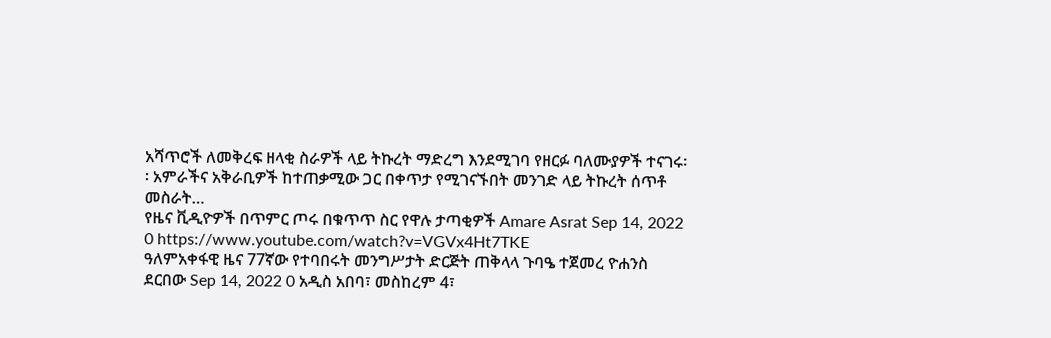አሻጥሮች ለመቅረፍ ዘላቂ ስራዎች ላይ ትኩረት ማድረግ እንደሚገባ የዘርፉ ባለሙያዎች ተናገሩ፡፡ አምራችና አቅራቢዎች ከተጠቃሚው ጋር በቀጥታ የሚገናኙበት መንገድ ላይ ትኩረት ሰጥቶ መስራት…
የዜና ቪዲዮዎች በጥምር ጦሩ በቁጥጥ ስር የዋሉ ታጣቂዎች Amare Asrat Sep 14, 2022 0 https://www.youtube.com/watch?v=VGVx4Ht7TKE
ዓለምአቀፋዊ ዜና 77ኛው የተባበሩት መንግሥታት ድርጅት ጠቅላላ ጉባዔ ተጀመረ ዮሐንስ ደርበው Sep 14, 2022 0 አዲስ አበባ፣ መስከረም 4፣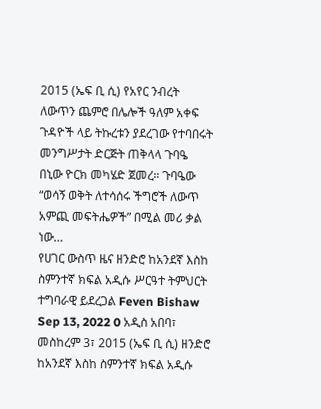2015 (ኤፍ ቢ ሲ) የአየር ንብረት ለውጥን ጨምሮ በሌሎች ዓለም አቀፍ ጉዳዮች ላይ ትኩረቱን ያደረገው የተባበሩት መንግሥታት ድርጅት ጠቅላላ ጉባዔ በኒው ዮርክ መካሄድ ጀመረ። ጉባዔው “ወሳኝ ወቅት ለተሳሰሩ ችግሮች ለውጥ አምጪ መፍትሔዎች” በሚል መሪ ቃል ነው…
የሀገር ውስጥ ዜና ዘንድሮ ከአንደኛ እስከ ስምንተኛ ክፍል አዲሱ ሥርዓተ ትምህርት ተግባራዊ ይደረጋል Feven Bishaw Sep 13, 2022 0 አዲስ አበባ፣ መስከረም 3፣ 2015 (ኤፍ ቢ ሲ) ዘንድሮ ከአንደኛ እስከ ስምንተኛ ክፍል አዲሱ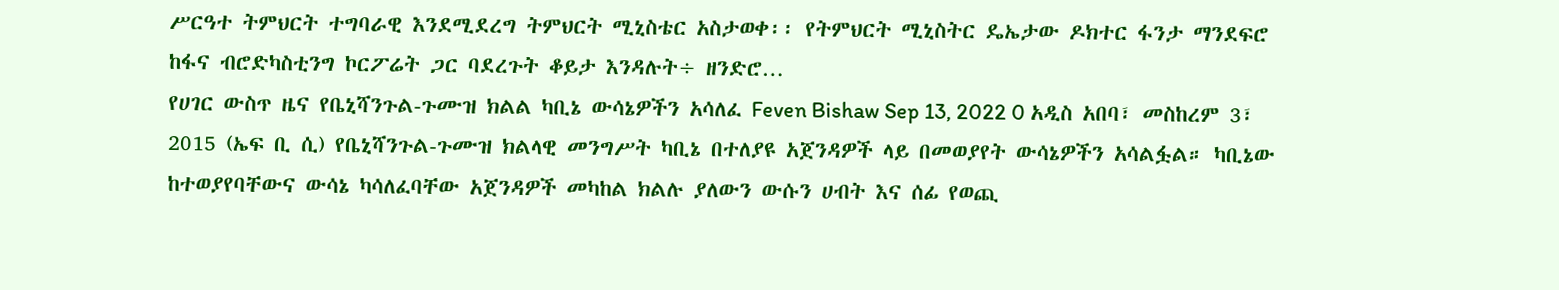ሥርዓተ ትምህርት ተግባራዊ እንደሚደረግ ትምህርት ሚኒስቴር አስታወቀ፡፡ የትምህርት ሚኒስትር ዴኤታው ዶክተር ፋንታ ማንደፍሮ ከፋና ብሮድካስቲንግ ኮርፖሬት ጋር ባደረጉት ቆይታ እንዳሉት÷ ዘንድሮ…
የሀገር ውስጥ ዜና የቤኒሻንጉል-ጉሙዝ ክልል ካቢኔ ውሳኔዎችን አሳለፈ Feven Bishaw Sep 13, 2022 0 አዲስ አበባ፣ መስከረም 3፣ 2015 (ኤፍ ቢ ሲ) የቤኒሻንጉል-ጉሙዝ ክልላዊ መንግሥት ካቢኔ በተለያዩ አጀንዳዎች ላይ በመወያየት ውሳኔዎችን አሳልፏል። ካቢኔው ከተወያየባቸውና ውሳኔ ካሳለፈባቸው አጀንዳዎች መካከል ክልሉ ያለውን ውሱን ሀብት እና ሰፊ የወጪ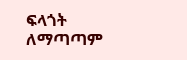ፍላጎት ለማጣጣም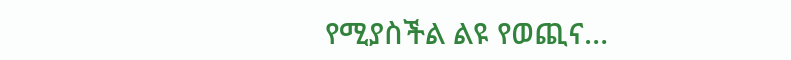የሚያስችል ልዩ የወጪና…